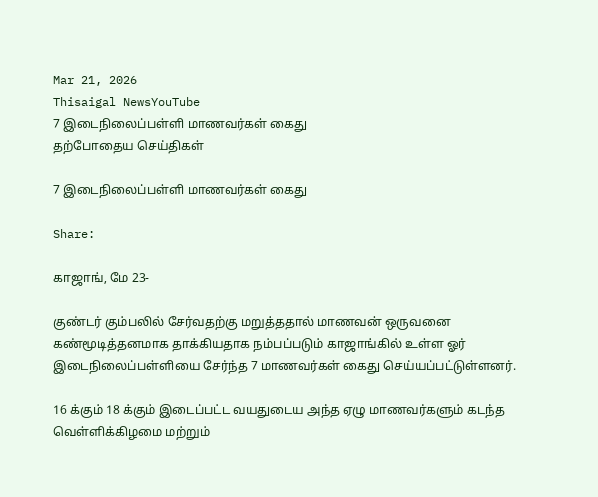Mar 21, 2026
Thisaigal NewsYouTube
7 இடைநிலைப்பள்ளி மாணவர்கள் கைது
தற்போதைய செய்திகள்

7 இடைநிலைப்பள்ளி மாணவர்கள் கைது

Share:

காஜாங், மே 23-

குண்டர் கும்பலில் சேர்வதற்கு மறுத்ததால் மாணவன் ஒருவனை கண்மூடித்தனமாக தாக்கியதாக நம்பப்படும் காஜாங்கில் உள்ள ஓர் இடைநிலைப்பள்ளியை சேர்ந்த 7 மாணவர்கள் கைது செய்யப்பட்டுள்ளனர்.

16 க்கும் 18 க்கும் இடைப்பட்ட வயதுடைய அந்த ஏழு மாணவர்களும் கடந்த வெள்ளிக்கிழமை மற்றும்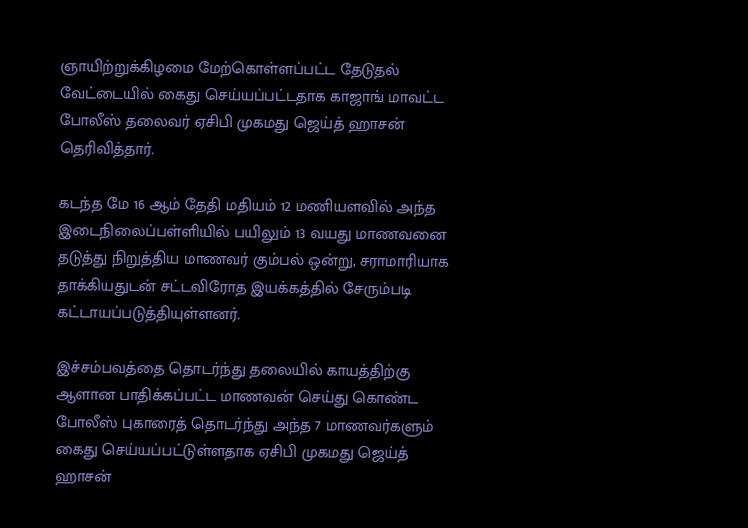ஞாயிற்றுக்கிழமை மேற்கொள்ளப்பட்ட தேடுதல் வேட்டையில் கைது செய்யப்பட்டதாக காஜாங் மாவட்ட போலீஸ் தலைவர் ஏசிபி முகமது ஜெய்த் ஹாசன் தெரிவித்தார்.

கடந்த மே 16 ஆம் தேதி மதியம் 12 மணியளவில் அந்த இடைநிலைப்பள்ளியில் பயிலும் 13 வயது மாணவனை தடுத்து நிறுத்திய மாணவர் கும்பல் ஒன்று, சராமாரியாக தாக்கியதுடன் சட்டவிரோத இயக்கத்தில் சேரும்படி கட்டாயப்படுத்தியுள்ளனர்.

இச்சம்பவத்தை தொடர்ந்து தலையில் காயத்திற்கு ஆளான பாதிக்கப்பட்ட மாணவன் செய்து கொண்ட போலீஸ் புகாரைத் தொடர்ந்து அந்த 7 மாணவர்களும் கைது செய்யப்பட்டுள்ளதாக ஏசிபி முகமது ஜெய்த் ஹாசன்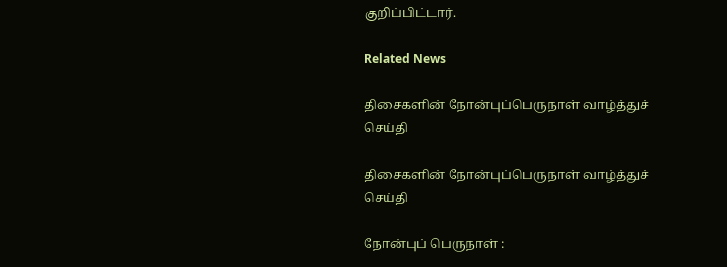குறிப்பிட்டார்.

Related News

திசைகளின் நோன்புப்பெருநாள் வாழ்த்துச் செய்தி

திசைகளின் நோன்புப்பெருநாள் வாழ்த்துச் செய்தி

நோன்புப் பெருநாள் :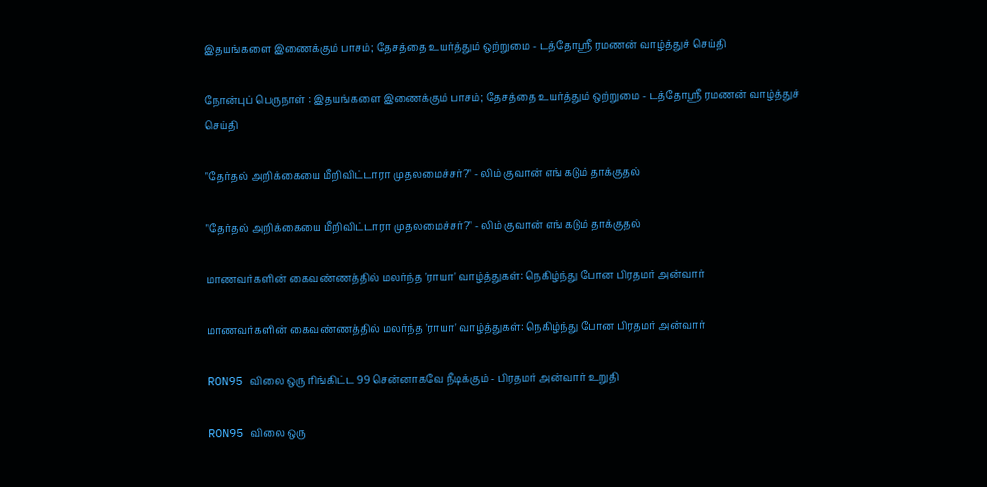இதயங்களை இணைக்கும் பாசம்; தேசத்தை உயர்த்தும் ஒற்றுமை - டத்தோஶ்ரீ ரமணன் வாழ்த்துச் செய்தி

நோன்புப் பெருநாள் : இதயங்களை இணைக்கும் பாசம்; தேசத்தை உயர்த்தும் ஒற்றுமை - டத்தோஶ்ரீ ரமணன் வாழ்த்துச் செய்தி

"தேர்தல் அறிக்கையை மீறிவிட்டாரா முதலமைச்சர்?" - லிம் குவான் எங் கடும் தாக்குதல்

"தேர்தல் அறிக்கையை மீறிவிட்டாரா முதலமைச்சர்?" - லிம் குவான் எங் கடும் தாக்குதல்

மாணவர்களின் கைவண்ணத்தில் மலர்ந்த 'ராயா' வாழ்த்துகள்: நெகிழ்ந்து போன பிரதமர் அன்வார்

மாணவர்களின் கைவண்ணத்தில் மலர்ந்த 'ராயா' வாழ்த்துகள்: நெகிழ்ந்து போன பிரதமர் அன்வார்

RON95 விலை ஒரு ரிங்கிட்ட 99 சென்னாகவே நீடிக்கும் - பிரதமர் அன்வார் உறுதி

RON95 விலை ஒரு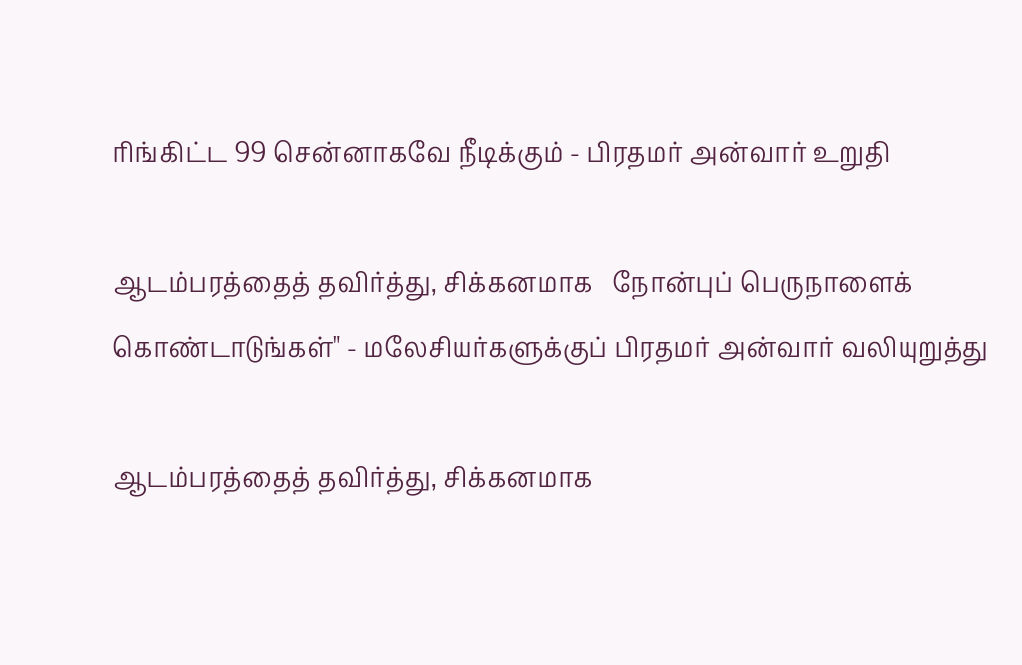ரிங்கிட்ட 99 சென்னாகவே நீடிக்கும் - பிரதமர் அன்வார் உறுதி

ஆடம்பரத்தைத் தவிர்த்து, சிக்கனமாக   நோன்புப் பெருநாளைக் கொண்டாடுங்கள்" - மலேசியர்களுக்குப் பிரதமர் அன்வார் வலியுறுத்து

ஆடம்பரத்தைத் தவிர்த்து, சிக்கனமாக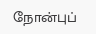நோன்புப்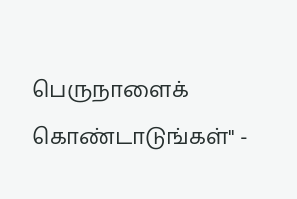பெருநாளைக் கொண்டாடுங்கள்" -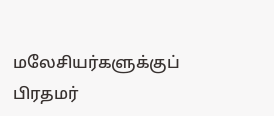மலேசியர்களுக்குப் பிரதமர்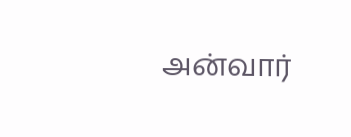அன்வார்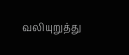வலியுறுத்து